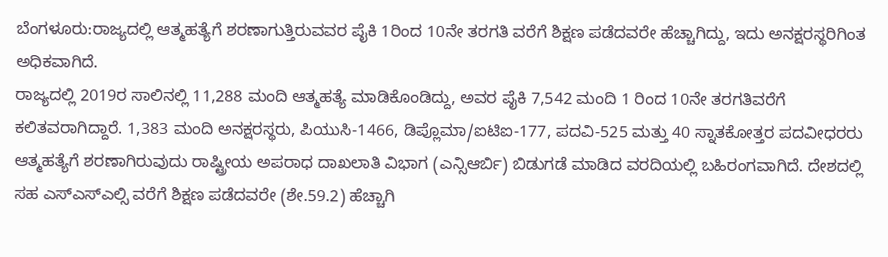ಬೆಂಗಳೂರು:ರಾಜ್ಯದಲ್ಲಿ ಆತ್ಮಹತ್ಯೆಗೆ ಶರಣಾಗುತ್ತಿರುವವರ ಪೈಕಿ 1ರಿಂದ 10ನೇ ತರಗತಿ ವರೆಗೆ ಶಿಕ್ಷಣ ಪಡೆದವರೇ ಹೆಚ್ಚಾಗಿದ್ದು, ಇದು ಅನಕ್ಷರಸ್ಥರಿಗಿಂತ ಅಧಿಕವಾಗಿದೆ.
ರಾಜ್ಯದಲ್ಲಿ 2019ರ ಸಾಲಿನಲ್ಲಿ 11,288 ಮಂದಿ ಆತ್ಮಹತ್ಯೆ ಮಾಡಿಕೊಂಡಿದ್ದು, ಅವರ ಪೈಕಿ 7,542 ಮಂದಿ 1 ರಿಂದ 10ನೇ ತರಗತಿವರೆಗೆ ಕಲಿತವರಾಗಿದ್ದಾರೆ. 1,383 ಮಂದಿ ಅನಕ್ಷರಸ್ಥರು, ಪಿಯುಸಿ-1466, ಡಿಪ್ಲೊಮಾ/ಐಟಿಐ-177, ಪದವಿ-525 ಮತ್ತು 40 ಸ್ನಾತಕೋತ್ತರ ಪದವೀಧರರು ಆತ್ಮಹತ್ಯೆಗೆ ಶರಣಾಗಿರುವುದು ರಾಷ್ಟ್ರೀಯ ಅಪರಾಧ ದಾಖಲಾತಿ ವಿಭಾಗ (ಎನ್ಸಿಆರ್ಬಿ) ಬಿಡುಗಡೆ ಮಾಡಿದ ವರದಿಯಲ್ಲಿ ಬಹಿರಂಗವಾಗಿದೆ. ದೇಶದಲ್ಲಿ ಸಹ ಎಸ್ಎಸ್ಎಲ್ಸಿ ವರೆಗೆ ಶಿಕ್ಷಣ ಪಡೆದವರೇ (ಶೇ.59.2) ಹೆಚ್ಚಾಗಿ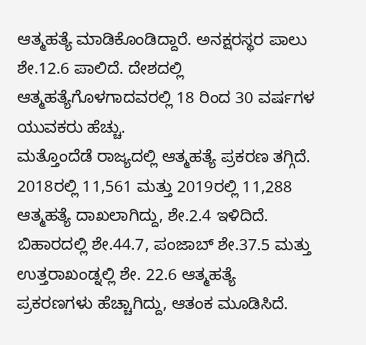ಆತ್ಮಹತ್ಯೆ ಮಾಡಿಕೊಂಡಿದ್ದಾರೆ. ಅನಕ್ಷರಸ್ಥರ ಪಾಲು ಶೇ.12.6 ಪಾಲಿದೆ. ದೇಶದಲ್ಲಿ ಆತ್ಮಹತ್ಯೆಗೊಳಗಾದವರಲ್ಲಿ 18 ರಿಂದ 30 ವರ್ಷಗಳ ಯುವಕರು ಹೆಚ್ಚು.
ಮತ್ತೊಂದೆಡೆ ರಾಜ್ಯದಲ್ಲಿ ಆತ್ಮಹತ್ಯೆ ಪ್ರಕರಣ ತಗ್ಗಿದೆ. 2018ರಲ್ಲಿ 11,561 ಮತ್ತು 2019ರಲ್ಲಿ 11,288 ಆತ್ಮಹತ್ಯೆ ದಾಖಲಾಗಿದ್ದು, ಶೇ.2.4 ಇಳಿದಿದೆ. ಬಿಹಾರದಲ್ಲಿ ಶೇ.44.7, ಪಂಜಾಬ್ ಶೇ.37.5 ಮತ್ತು ಉತ್ತರಾಖಂಡ್ನಲ್ಲಿ ಶೇ. 22.6 ಆತ್ಮಹತ್ಯೆ ಪ್ರಕರಣಗಳು ಹೆಚ್ಚಾಗಿದ್ದು, ಆತಂಕ ಮೂಡಿಸಿದೆ.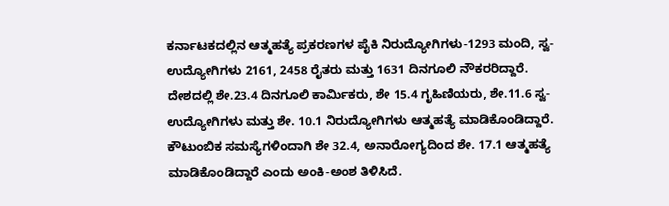ಕರ್ನಾಟಕದಲ್ಲಿನ ಆತ್ಮಹತ್ಯೆ ಪ್ರಕರಣಗಳ ಪೈಕಿ ನಿರುದ್ಯೋಗಿಗಳು-1293 ಮಂದಿ, ಸ್ವ-ಉದ್ಯೋಗಿಗಳು 2161, 2458 ರೈತರು ಮತ್ತು 1631 ದಿನಗೂಲಿ ನೌಕರರಿದ್ದಾರೆ.
ದೇಶದಲ್ಲಿ ಶೇ.23.4 ದಿನಗೂಲಿ ಕಾರ್ವಿುಕರು, ಶೇ 15.4 ಗೃಹಿಣಿಯರು, ಶೇ.11.6 ಸ್ವ-ಉದ್ಯೋಗಿಗಳು ಮತ್ತು ಶೇ. 10.1 ನಿರುದ್ಯೋಗಿಗಳು ಆತ್ಮಹತ್ಯೆ ಮಾಡಿಕೊಂಡಿದ್ದಾರೆ. ಕೌಟುಂಬಿಕ ಸಮಸ್ಯೆಗಳಿಂದಾಗಿ ಶೇ 32.4, ಅನಾರೋಗ್ಯದಿಂದ ಶೇ. 17.1 ಆತ್ಮಹತ್ಯೆ ಮಾಡಿಕೊಂಡಿದ್ದಾರೆ ಎಂದು ಅಂಕಿ-ಅಂಶ ತಿಳಿಸಿದೆ.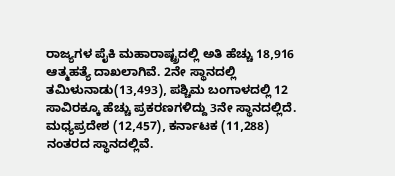ರಾಜ್ಯಗಳ ಪೈಕಿ ಮಹಾರಾಷ್ಟ್ರದಲ್ಲಿ ಅತಿ ಹೆಚ್ಚು 18,916 ಆತ್ಮಹತ್ಯೆ ದಾಖಲಾಗಿವೆ. 2ನೇ ಸ್ಥಾನದಲ್ಲಿ ತಮಿಳುನಾಡು(13,493), ಪಶ್ಚಿಮ ಬಂಗಾಳದಲ್ಲಿ 12 ಸಾವಿರಕ್ಕೂ ಹೆಚ್ಚು ಪ್ರಕರಣಗಳಿದ್ದು 3ನೇ ಸ್ಥಾನದಲ್ಲಿದೆ. ಮಧ್ಯಪ್ರದೇಶ (12,457), ಕರ್ನಾಟಕ (11,288) ನಂತರದ ಸ್ಥಾನದಲ್ಲಿವೆ.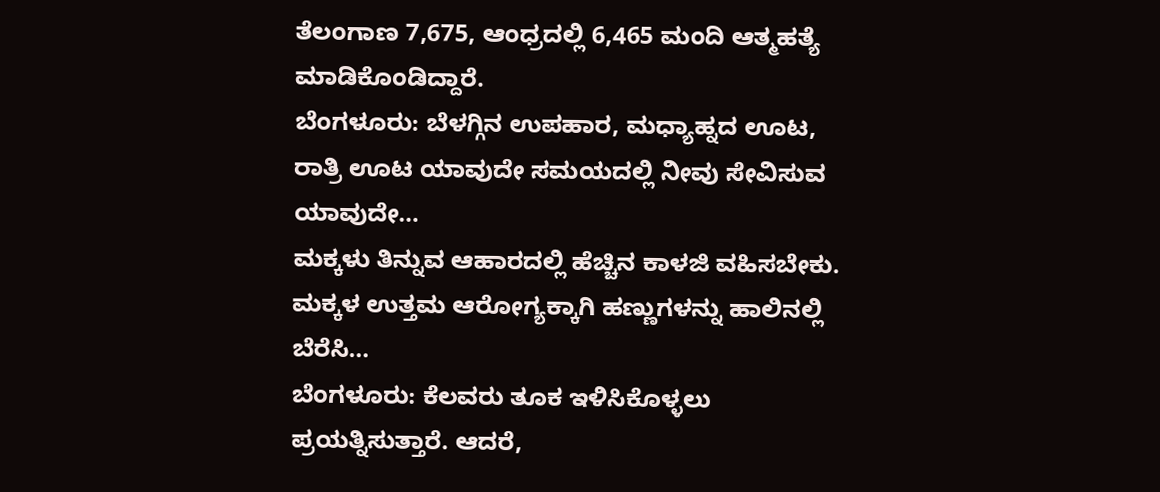ತೆಲಂಗಾಣ 7,675, ಆಂಧ್ರದಲ್ಲಿ 6,465 ಮಂದಿ ಆತ್ಮಹತ್ಯೆ ಮಾಡಿಕೊಂಡಿದ್ದಾರೆ.
ಬೆಂಗಳೂರು: ಬೆಳಗ್ಗಿನ ಉಪಹಾರ, ಮಧ್ಯಾಹ್ನದ ಊಟ, ರಾತ್ರಿ ಊಟ ಯಾವುದೇ ಸಮಯದಲ್ಲಿ ನೀವು ಸೇವಿಸುವ ಯಾವುದೇ…
ಮಕ್ಕಳು ತಿನ್ನುವ ಆಹಾರದಲ್ಲಿ ಹೆಚ್ಚಿನ ಕಾಳಜಿ ವಹಿಸಬೇಕು. ಮಕ್ಕಳ ಉತ್ತಮ ಆರೋಗ್ಯಕ್ಕಾಗಿ ಹಣ್ಣುಗಳನ್ನು ಹಾಲಿನಲ್ಲಿ ಬೆರೆಸಿ…
ಬೆಂಗಳೂರು: ಕೆಲವರು ತೂಕ ಇಳಿಸಿಕೊಳ್ಳಲು ಪ್ರಯತ್ನಿಸುತ್ತಾರೆ. ಆದರೆ,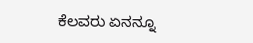ಕೆಲವರು ಏನನ್ನೂ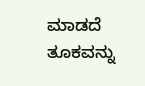ಮಾಡದೆ ತೂಕವನ್ನು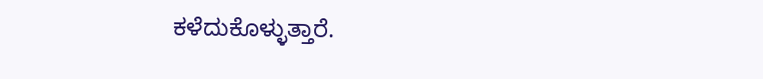ಕಳೆದುಕೊಳ್ಳುತ್ತಾರೆ.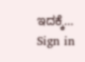ಇದಕ್ಕೆ…
Sign in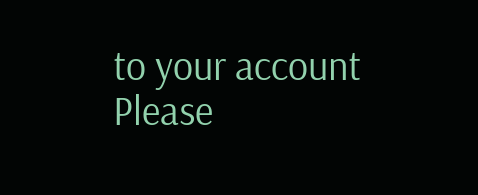to your account
Please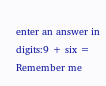enter an answer in digits:9 + six =
Remember me